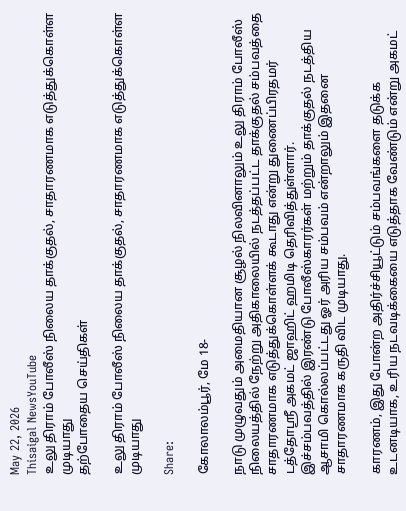May 22, 2026
Thisaigal NewsYouTube
உலு திராம் போலீஸ் நிலைய தாக்குதல், சாதாரணமாக எடுத்துக்கொள்ள முடியாது
தற்போதைய செய்திகள்

உலு திராம் போலீஸ் நிலைய தாக்குதல், சாதாரணமாக எடுத்துக்கொள்ள முடியாது

Share:

கோலாலம்பூர், மே 18-

நாடு முழுவதும் அமைதியான சூழல் நிலவினாலும் உலு திராம் போலீஸ் நிலையத்தில் நேற்று அதிகாலையில் நடத்தப்பட்ட தாக்குதல் சம்பவத்தை சாதாரணமாக எடுத்துக்கொள்ளக் கூடாது என்று துணைப்பிரதமர் டத்தோஸ்ரீ அகமட் ஜாஹிட் ஹமிடி தெரிவித்துள்ளார்.
இச்சம்பவத்தில் இரண்டு போலீஸ்காரர்கள் மற்றும் தாக்குதல் நடத்திய ஆசாமி கொல்லப்பட்டது ஓர் அரிய சம்பவம் என்றாலும் இதனை சாதாரணமாக கருதி விட முடியாது.

காரணம், இது போன்ற அதிர்ச்சியூட்டும் சம்பவங்களை தடுக்க உடனடியாக, உரிய நடவடிக்கையை எடுத்தாக வேண்டும் என்று அகமட்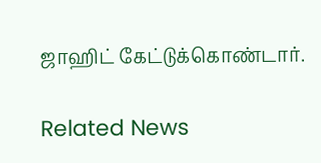ஜாஹிட் கேட்டுக்கொண்டார்.

Related News